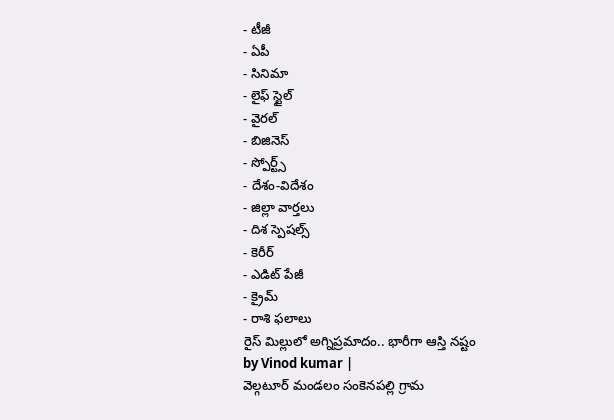- టీజీ
- ఏపీ
- సినిమా
- లైఫ్ స్టైల్
- వైరల్
- బిజినెస్
- స్పోర్ట్స్
- దేశం-విదేశం
- జిల్లా వార్తలు
- దిశ స్పెషల్స్
- కెరీర్
- ఎడిట్ పేజీ
- క్రైమ్
- రాశి ఫలాలు
రైస్ మిల్లులో అగ్నిప్రమాదం.. భారీగా ఆస్తి నష్టం
by Vinod kumar |
వెల్గటూర్ మండలం సంకెనపల్లి గ్రామ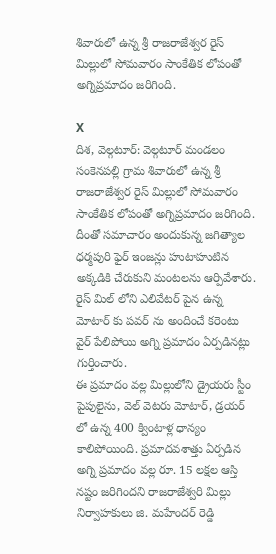శివారులో ఉన్న శ్రీ రాజరాజేశ్వర రైస్ మిల్లులో సోమవారం సాంకేతిక లోపంతో అగ్నిప్రమాదం జరిగింది.

X
దిశ, వెల్గటూర్: వెల్గటూర్ మండలం సంకెనపల్లి గ్రామ శివారులో ఉన్న శ్రీ రాజరాజేశ్వర రైస్ మిల్లులో సోమవారం సాంకేతిక లోపంతో అగ్నిప్రమాదం జరిగింది. దీంతో సమాచారం అందుకున్న జగిత్యాల ధర్మపురి ఫైర్ ఇంజన్లు హుటాహుటిన అక్కడికి చేరుకుని మంటలను ఆర్పివేశారు. రైస్ మిల్ లోని ఎలివేటర్ పైన ఉన్న మోటార్ కు పవర్ ను అందించే కరెంటు వైర్ పేలిపోయి అగ్ని ప్రమాదం ఏర్పడినట్లు గుర్తించారు.
ఈ ప్రమాదం వల్ల మిల్లులోని డ్రైయరు స్టీం పైపులైను, వెల్ వెటరు మోటార్, డ్రయర్ లో ఉన్న 400 క్వింటాళ్ల ధాన్యం కాలిపోయింది. ప్రమాదవశాత్తు ఏర్పడిన అగ్ని ప్రమాదం వల్ల రూ. 15 లక్షల ఆస్తి నష్టం జరిగిందని రాజరాజేశ్వరి మిల్లు నిర్వాహకులు జి. మహేందర్ రెడ్డి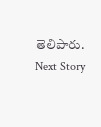తెలిపారు.
Next Story